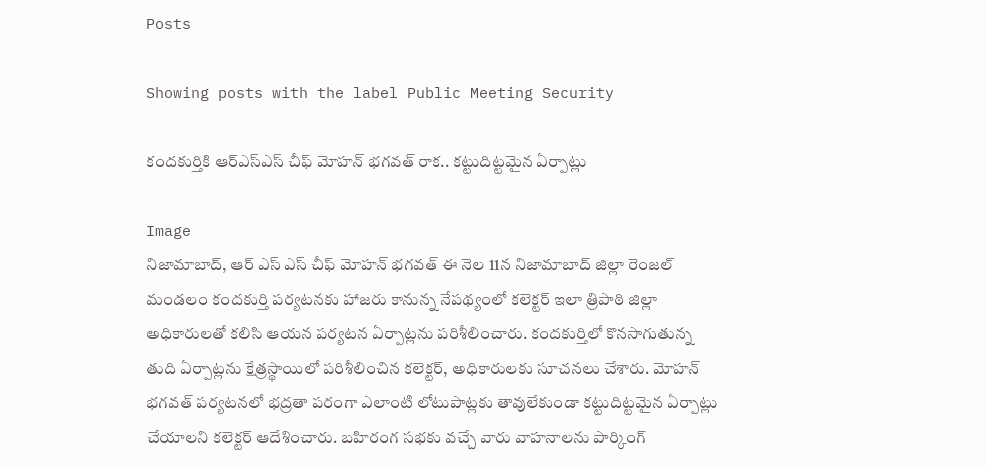Posts

Showing posts with the label Public Meeting Security

కందకుర్తికి ఆర్‌ఎస్‌ఎస్ చీఫ్ మోహన్ భగవత్ రాక.. కట్టుదిట్టమైన ఏర్పాట్లు

Image
నిజామాబాద్, ఆర్ ఎస్ ఎస్ చీఫ్ మోహన్ భగవత్ ఈ నెల 11న నిజామాబాద్ జిల్లా రెంజల్ మండలం కందకుర్తి పర్యటనకు హాజరు కానున్న నేపథ్యంలో కలెక్టర్ ఇలా త్రిపాఠి జిల్లా అధికారులతో కలిసి ఆయన పర్యటన ఏర్పాట్లను పరిశీలించారు. కందకుర్తిలో కొనసాగుతున్న తుది ఏర్పాట్లను క్షేత్రస్థాయిలో పరిశీలించిన కలెక్టర్, అధికారులకు సూచనలు చేశారు. మోహన్ భగవత్ పర్యటనలో భద్రతా పరంగా ఎలాంటి లోటుపాట్లకు తావులేకుండా కట్టుదిట్టమైన ఏర్పాట్లు చేయాలని కలెక్టర్ ఆదేశించారు. బహిరంగ సభకు వచ్చే వారు వాహనాలను పార్కింగ్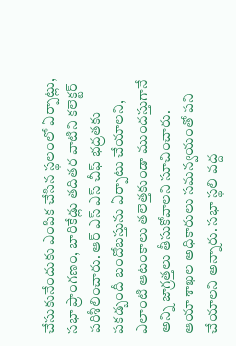చేసుకునేందుకు ఎంపిక చేసిన స్థలంలో ఏర్పాట్లు, సభా ప్రాంగణం, బారికేడ్లు తదితర వాటిని కలెక్టర్ పరిశీలించారు. ఆర్ ఎస్ ఎస్ చీఫ్ భద్రతకు పకడ్బందీ బందోబస్తును ఏర్పాటు చేయాలని, ఎలాంటి ఆటంకాలు తలెత్తకుండా ముందస్తుగానే అన్ని జాగ్రత్తలు తీసుకోవాలని సూచించారు. ఆయా శాఖల అధికారులు సమన్వయంతో పని చేయాలని అన్నారు. సభా స్థలి వద్ద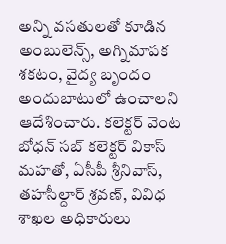అన్ని వసతులతో కూడిన అంబులెన్స్, అగ్నిమాపక శకటం, వైద్య బృందం అందుబాటులో ఉంచాలని ఆదేశించారు. కలెక్టర్ వెంట బోధన్ సబ్ కలెక్టర్ వికాస్ మహతో, ఏసీపీ శ్రీనివాస్, తహసీల్దార్ శ్రవణ్, వివిధ శాఖల అధికారులు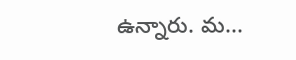ఉన్నారు. మ...